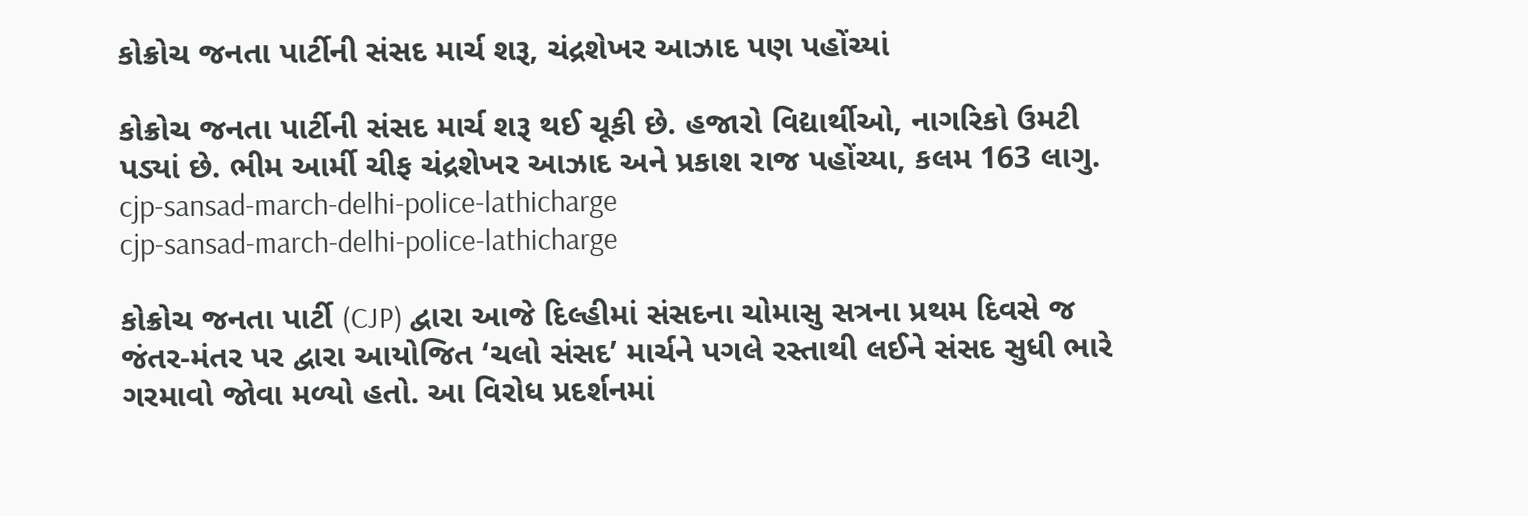કોક્રોચ જનતા પાર્ટીની સંસદ માર્ચ શરૂ, ચંદ્રશેખર આઝાદ પણ પહોંચ્યાં

કોક્રોચ જનતા પાર્ટીની સંસદ માર્ચ શરૂ થઈ ચૂકી છે. હજારો વિદ્યાર્થીઓ, નાગરિકો ઉમટી પડ્યાં છે. ભીમ આર્મી ચીફ ચંદ્રશેખર આઝાદ અને પ્રકાશ રાજ પહોંચ્યા, કલમ 163 લાગુ.
cjp-sansad-march-delhi-police-lathicharge
cjp-sansad-march-delhi-police-lathicharge

કોક્રોચ જનતા પાર્ટી (CJP) દ્વારા આજે દિલ્હીમાં સંસદના ચોમાસુ સત્રના પ્રથમ દિવસે જ જંતર-મંતર પર દ્વારા આયોજિત ‘ચલો સંસદ’ માર્ચને પગલે રસ્તાથી લઈને સંસદ સુધી ભારે ગરમાવો જોવા મળ્યો હતો. આ વિરોધ પ્રદર્શનમાં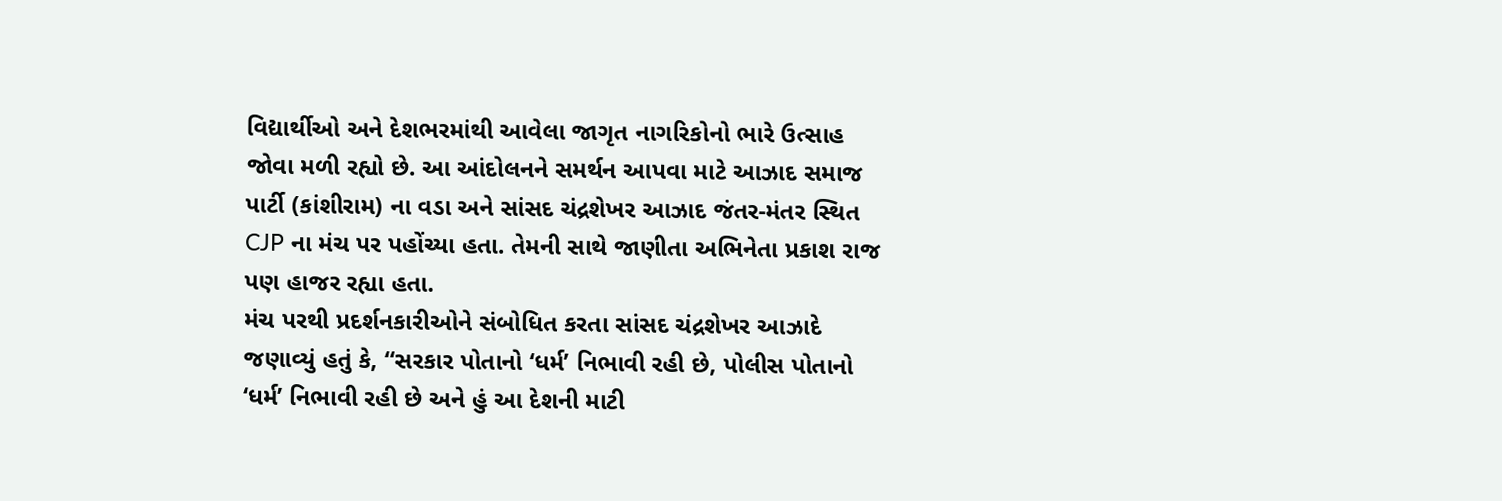વિદ્યાર્થીઓ અને દેશભરમાંથી આવેલા જાગૃત નાગરિકોનો ભારે ઉત્સાહ જોવા મળી રહ્યો છે. આ આંદોલનને સમર્થન આપવા માટે આઝાદ સમાજ પાર્ટી (કાંશીરામ) ના વડા અને સાંસદ ચંદ્રશેખર આઝાદ જંતર-મંતર સ્થિત CJP ના મંચ પર પહોંચ્યા હતા. તેમની સાથે જાણીતા અભિનેતા પ્રકાશ રાજ પણ હાજર રહ્યા હતા.
મંચ પરથી પ્રદર્શનકારીઓને સંબોધિત કરતા સાંસદ ચંદ્રશેખર આઝાદે જણાવ્યું હતું કે, “સરકાર પોતાનો ‘ધર્મ’ નિભાવી રહી છે, પોલીસ પોતાનો ‘ધર્મ’ નિભાવી રહી છે અને હું આ દેશની માટી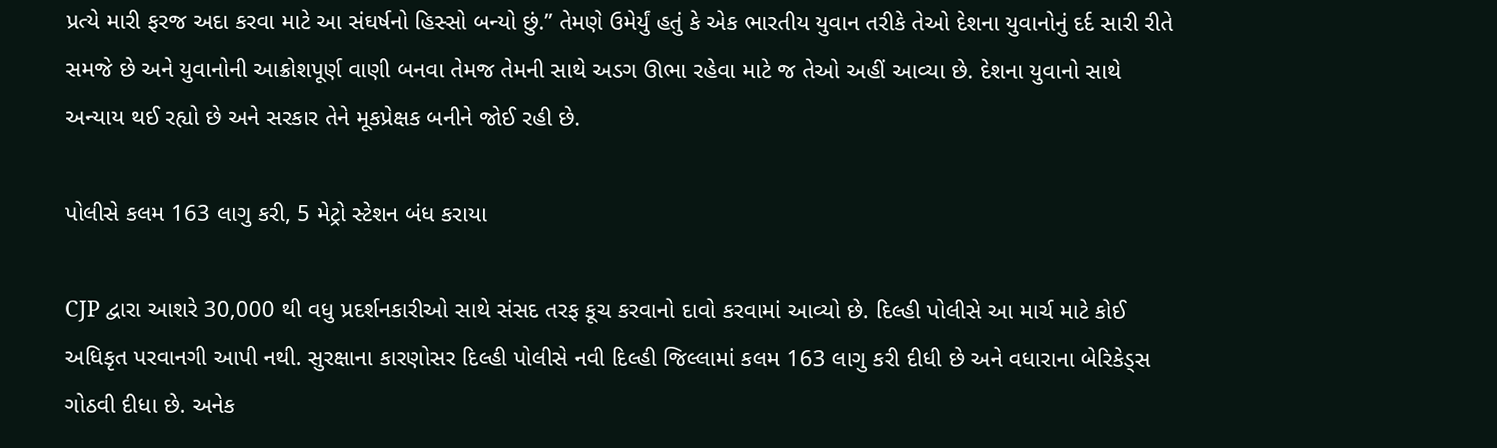પ્રત્યે મારી ફરજ અદા કરવા માટે આ સંઘર્ષનો હિસ્સો બન્યો છું.” તેમણે ઉમેર્યું હતું કે એક ભારતીય યુવાન તરીકે તેઓ દેશના યુવાનોનું દર્દ સારી રીતે સમજે છે અને યુવાનોની આક્રોશપૂર્ણ વાણી બનવા તેમજ તેમની સાથે અડગ ઊભા રહેવા માટે જ તેઓ અહીં આવ્યા છે. દેશના યુવાનો સાથે અન્યાય થઈ રહ્યો છે અને સરકાર તેને મૂકપ્રેક્ષક બનીને જોઈ રહી છે.

પોલીસે કલમ 163 લાગુ કરી, 5 મેટ્રો સ્ટેશન બંધ કરાયા

CJP દ્વારા આશરે 30,000 થી વધુ પ્રદર્શનકારીઓ સાથે સંસદ તરફ કૂચ કરવાનો દાવો કરવામાં આવ્યો છે. દિલ્હી પોલીસે આ માર્ચ માટે કોઈ અધિકૃત પરવાનગી આપી નથી. સુરક્ષાના કારણોસર દિલ્હી પોલીસે નવી દિલ્હી જિલ્લામાં કલમ 163 લાગુ કરી દીધી છે અને વધારાના બેરિકેડ્સ ગોઠવી દીધા છે. અનેક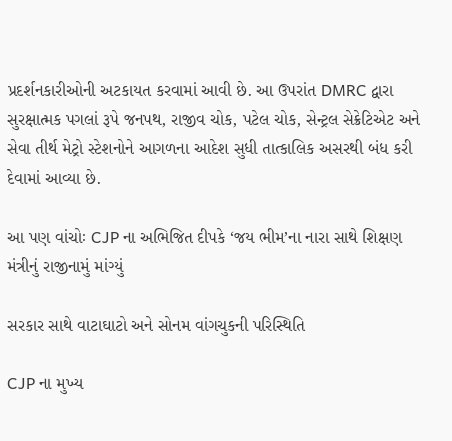પ્રદર્શનકારીઓની અટકાયત કરવામાં આવી છે. આ ઉપરાંત DMRC દ્વારા સુરક્ષાત્મક પગલાં રૂપે જનપથ, રાજીવ ચોક, પટેલ ચોક, સેન્ટ્રલ સેક્રેટિએટ અને સેવા તીર્થ મેટ્રો સ્ટેશનોને આગળના આદેશ સુધી તાત્કાલિક અસરથી બંધ કરી દેવામાં આવ્યા છે.

આ પણ વાંચોઃ CJP ના અભિજિત દીપકે ‘જય ભીમ’ના નારા સાથે શિક્ષણ મંત્રીનું રાજીનામું માંગ્યું

સરકાર સાથે વાટાઘાટો અને સોનમ વાંગચુકની પરિસ્થિતિ

CJP ના મુખ્ય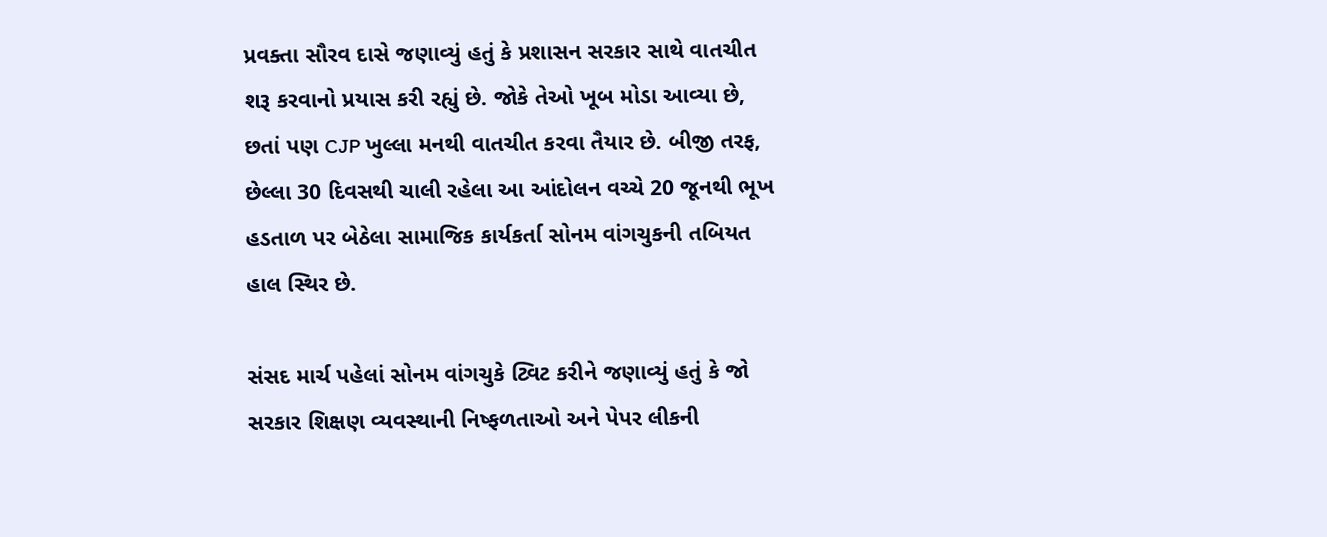પ્રવક્તા સૌરવ દાસે જણાવ્યું હતું કે પ્રશાસન સરકાર સાથે વાતચીત શરૂ કરવાનો પ્રયાસ કરી રહ્યું છે. જોકે તેઓ ખૂબ મોડા આવ્યા છે, છતાં પણ CJP ખુલ્લા મનથી વાતચીત કરવા તૈયાર છે. બીજી તરફ, છેલ્લા 30 દિવસથી ચાલી રહેલા આ આંદોલન વચ્ચે 20 જૂનથી ભૂખ હડતાળ પર બેઠેલા સામાજિક કાર્યકર્તા સોનમ વાંગચુકની તબિયત હાલ સ્થિર છે.

સંસદ માર્ચ પહેલાં સોનમ વાંગચુકે ટ્વિટ કરીને જણાવ્યું હતું કે જો સરકાર શિક્ષણ વ્યવસ્થાની નિષ્ફળતાઓ અને પેપર લીકની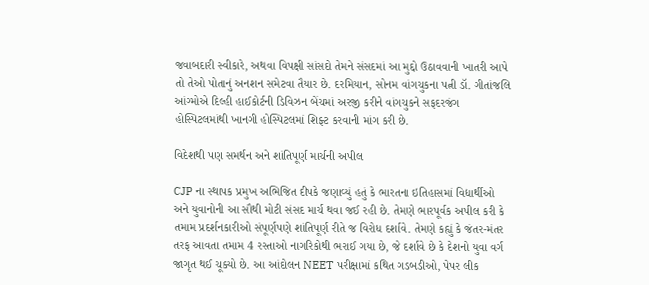જવાબદારી સ્વીકારે, અથવા વિપક્ષી સાંસદો તેમને સંસદમાં આ મુદ્દો ઉઠાવવાની ખાતરી આપે તો તેઓ પોતાનું અનશન સમેટવા તૈયાર છે. દરમિયાન, સોનમ વાંગચુકના પત્ની ડૉ. ગીતાંજલિ આંગ્મોએ દિલ્હી હાઈકોર્ટની ડિવિઝન બેંચમાં અરજી કરીને વાંગચુકને સફદરજંગ હોસ્પિટલમાંથી ખાનગી હોસ્પિટલમાં શિફ્ટ કરવાની માંગ કરી છે.

વિદેશથી પણ સમર્થન અને શાંતિપૂર્ણ માર્ચની અપીલ

CJP ના સ્થાપક પ્રમુખ અભિજિત દીપકે જણાવ્યું હતું કે ભારતના ઇતિહાસમાં વિદ્યાર્થીઓ અને યુવાનોની આ સૌથી મોટી સંસદ માર્ચ થવા જઈ રહી છે. તેમણે ભારપૂર્વક અપીલ કરી કે તમામ પ્રદર્શનકારીઓ સંપૂર્ણપણે શાંતિપૂર્ણ રીતે જ વિરોધ દર્શાવે. તેમણે કહ્યું કે જંતર-મંતર તરફ આવતા તમામ 4 રસ્તાઓ નાગરિકોથી ભરાઈ ગયા છે, જે દર્શાવે છે કે દેશનો યુવા વર્ગ જાગૃત થઈ ચૂક્યો છે. આ આંદોલન NEET પરીક્ષામાં કથિત ગડબડીઓ, પેપર લીક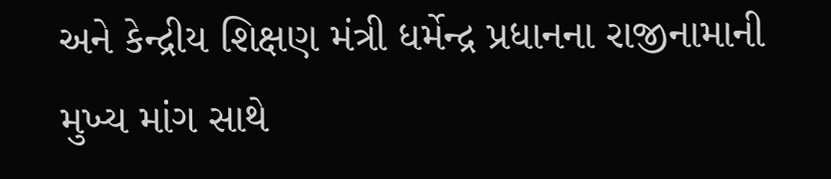અને કેન્દ્રીય શિક્ષણ મંત્રી ધર્મેન્દ્ર પ્રધાનના રાજીનામાની મુખ્ય માંગ સાથે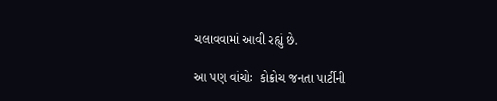ચલાવવામાં આવી રહ્યું છે.

આ પણ વાંચોઃ  કોક્રોચ જનતા પાર્ટીની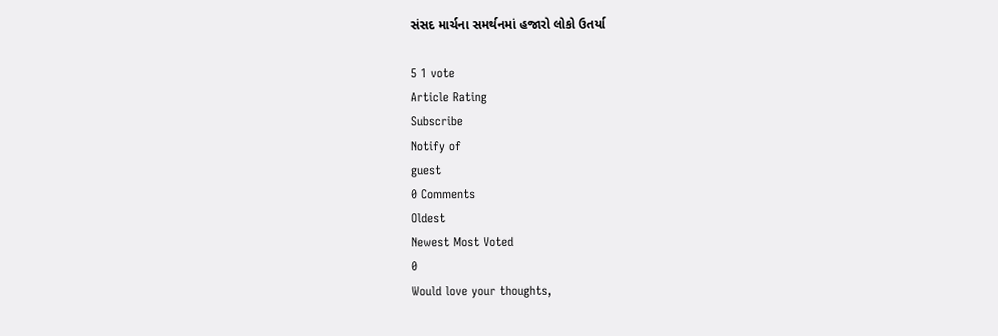સંસદ માર્ચના સમર્થનમાં હજારો લોકો ઉતર્યા

5 1 vote
Article Rating
Subscribe
Notify of
guest
0 Comments
Oldest
Newest Most Voted
0
Would love your thoughts,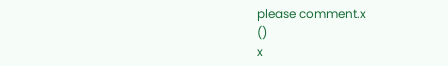please comment.x
()
x